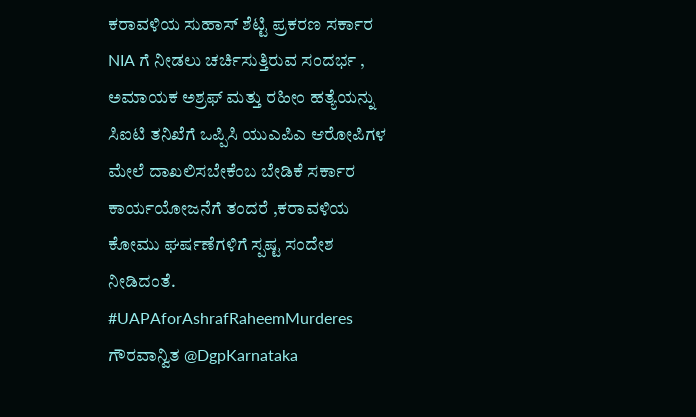ಕರಾವಳಿಯ ಸುಹಾಸ್ ಶೆಟ್ಟಿ ಪ್ರಕರಣ ಸರ್ಕಾರ NIA ಗೆ ನೀಡಲು ಚರ್ಚಿಸುತ್ತಿರುವ ಸಂದರ್ಭ , ಅಮಾಯಕ ಅಶ್ರಫ್ ಮತ್ತು ರಹೀಂ ಹತ್ಯೆಯನ್ನು ಸಿಐಟಿ ತನಿಖೆಗೆ ಒಪ್ಪಿಸಿ ಯುಎಪಿಎ ಆರೋಪಿಗಳ ಮೇಲೆ ದಾಖಲಿಸಬೇಕೆಂಬ ಬೇಡಿಕೆ ಸರ್ಕಾರ ಕಾರ್ಯಯೋಜನೆಗೆ ತಂದರೆ ,ಕರಾವಳಿಯ ಕೋಮು ಘರ್ಷಣೆಗಳಿಗೆ ಸ್ಪಷ್ಟ ಸಂದೇಶ ನೀಡಿದಂತೆ.
#UAPAforAshrafRaheemMurderes
ಗೌರವಾನ್ವಿತ @DgpKarnataka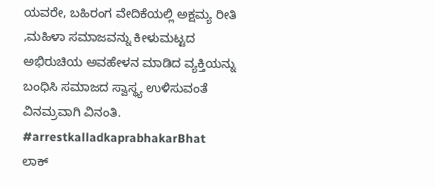ಯವರೇ, ಬಹಿರಂಗ ವೇದಿಕೆಯಲ್ಲಿ ಅಕ್ಷಮ್ಯ ರೀತಿ ,ಮಹಿಳಾ ಸಮಾಜವನ್ನು ಕೀಳುಮಟ್ಟದ ಅಭಿರುಚಿಯ ಅವಹೇಳನ ಮಾಡಿದ ವ್ಯಕ್ತಿಯನ್ನು ಬಂಧಿಸಿ ಸಮಾಜದ ಸ್ವಾಸ್ಥ್ಯ ಉಳಿಸುವಂತೆ ವಿನಮ್ರವಾಗಿ ವಿನಂತಿ. #arrestkalladkaprabhakarBhat
ಲಾಕ್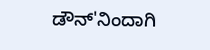ಡೌನ್'ನಿಂದಾಗಿ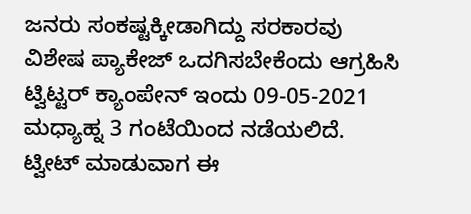ಜನರು ಸಂಕಷ್ಟಕ್ಕೀಡಾಗಿದ್ದು ಸರಕಾರವು ವಿಶೇಷ ಪ್ಯಾಕೇಜ್ ಒದಗಿಸಬೇಕೆಂದು ಆಗ್ರಹಿಸಿ ಟ್ವಿಟ್ಟರ್ ಕ್ಯಾಂಪೇನ್ ಇಂದು 09-05-2021 ಮಧ್ಯಾಹ್ನ 3 ಗಂಟೆಯಿಂದ ನಡೆಯಲಿದೆ.
ಟ್ವೀಟ್ ಮಾಡುವಾಗ ಈ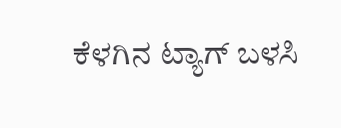ಕೆಳಗಿನ ಟ್ಯಾಗ್ ಬಳಸಿ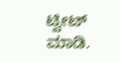ಟ್ವೀಟ್ ಮಾಡಿ.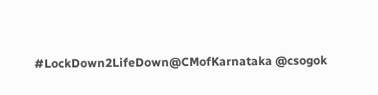#LockDown2LifeDown@CMofKarnataka @csogok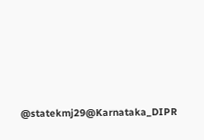@statekmj29@Karnataka_DIPR